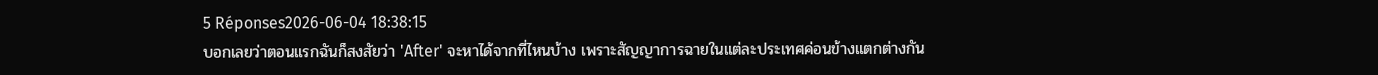5 Réponses2026-06-04 18:38:15
บอกเลยว่าตอนแรกฉันก็สงสัยว่า 'After' จะหาได้จากที่ไหนบ้าง เพราะสัญญาการฉายในแต่ละประเทศค่อนข้างแตกต่างกัน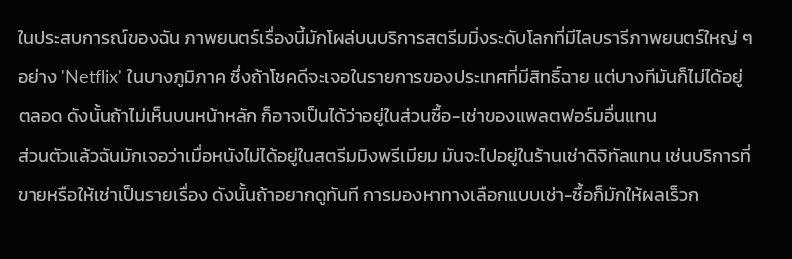ในประสบการณ์ของฉัน ภาพยนตร์เรื่องนี้มักโผล่บนบริการสตรีมมิ่งระดับโลกที่มีไลบรารีภาพยนตร์ใหญ่ ๆ อย่าง 'Netflix' ในบางภูมิภาค ซึ่งถ้าโชคดีจะเจอในรายการของประเทศที่มีสิทธิ์ฉาย แต่บางทีมันก็ไม่ได้อยู่ตลอด ดังนั้นถ้าไม่เห็นบนหน้าหลัก ก็อาจเป็นได้ว่าอยู่ในส่วนซื้อ-เช่าของแพลตฟอร์มอื่นแทน
ส่วนตัวแล้วฉันมักเจอว่าเมื่อหนังไม่ได้อยู่ในสตรีมมิงพรีเมียม มันจะไปอยู่ในร้านเช่าดิจิทัลแทน เช่นบริการที่ขายหรือให้เช่าเป็นรายเรื่อง ดังนั้นถ้าอยากดูทันที การมองหาทางเลือกแบบเช่า-ซื้อก็มักให้ผลเร็วก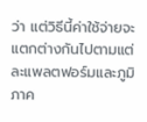ว่า แต่วิธีนี้ค่าใช้จ่ายจะแตกต่างกันไปตามแต่ละแพลตฟอร์มและภูมิภาค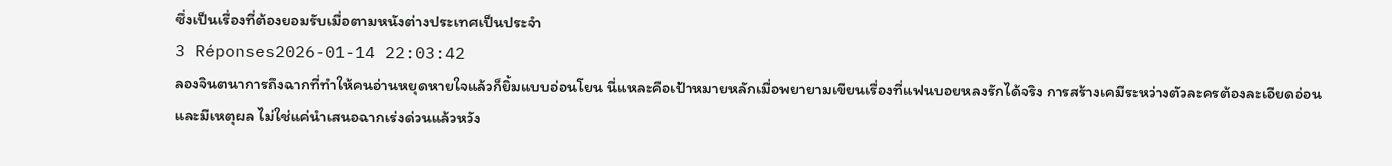ซึ่งเป็นเรื่องที่ต้องยอมรับเมื่อตามหนังต่างประเทศเป็นประจำ
3 Réponses2026-01-14 22:03:42
ลองจินตนาการถึงฉากที่ทำให้คนอ่านหยุดหายใจแล้วก็ยิ้มแบบอ่อนโยน นี่แหละคือเป้าหมายหลักเมื่อพยายามเขียนเรื่องที่แฟนบอยหลงรักได้จริง การสร้างเคมีระหว่างตัวละครต้องละเอียดอ่อนและมีเหตุผล ไม่ใช่แค่นำเสนอฉากเร่งด่วนแล้วหวัง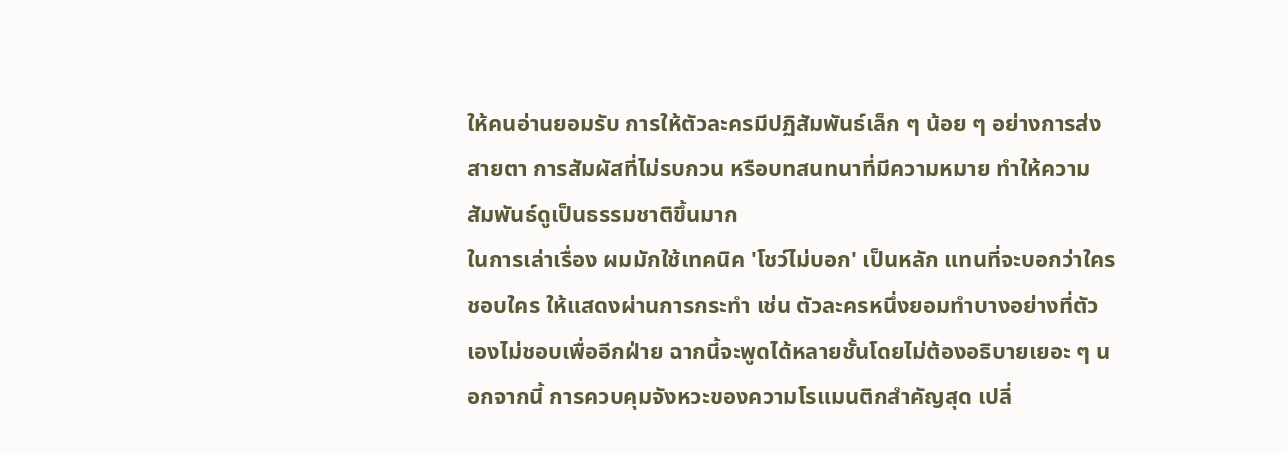ให้คนอ่านยอมรับ การให้ตัวละครมีปฏิสัมพันธ์เล็ก ๆ น้อย ๆ อย่างการส่งสายตา การสัมผัสที่ไม่รบกวน หรือบทสนทนาที่มีความหมาย ทำให้ความสัมพันธ์ดูเป็นธรรมชาติขึ้นมาก
ในการเล่าเรื่อง ผมมักใช้เทคนิค 'โชว์ไม่บอก' เป็นหลัก แทนที่จะบอกว่าใครชอบใคร ให้แสดงผ่านการกระทำ เช่น ตัวละครหนึ่งยอมทำบางอย่างที่ตัวเองไม่ชอบเพื่ออีกฝ่าย ฉากนี้จะพูดได้หลายชั้นโดยไม่ต้องอธิบายเยอะ ๆ นอกจากนี้ การควบคุมจังหวะของความโรแมนติกสำคัญสุด เปลี่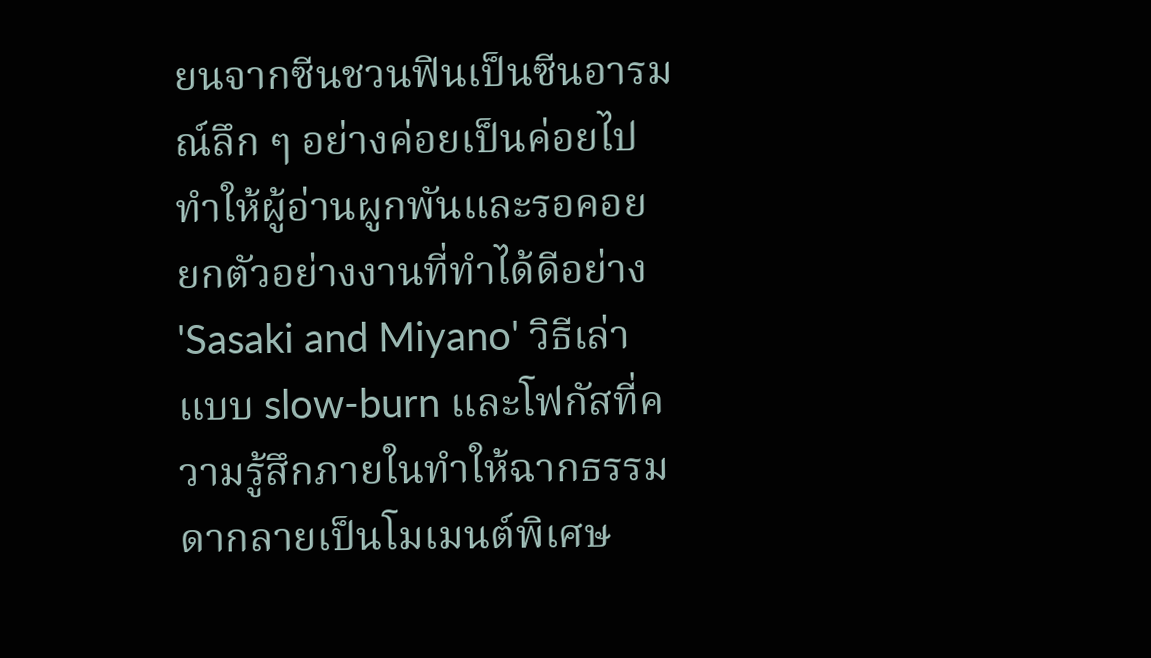ยนจากซีนชวนฟินเป็นซีนอารมณ์ลึก ๆ อย่างค่อยเป็นค่อยไป ทำให้ผู้อ่านผูกพันและรอคอย
ยกตัวอย่างงานที่ทำได้ดีอย่าง 'Sasaki and Miyano' วิธีเล่าแบบ slow-burn และโฟกัสที่ความรู้สึกภายในทำให้ฉากธรรมดากลายเป็นโมเมนต์พิเศษ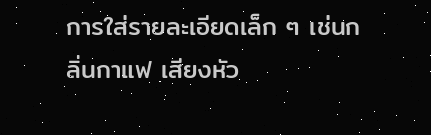การใส่รายละเอียดเล็ก ๆ เช่นกลิ่นกาแฟ เสียงหัว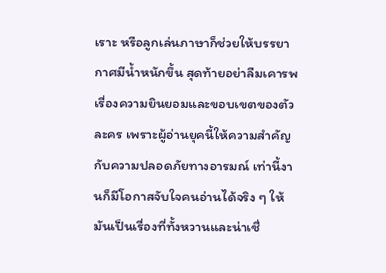เราะ หรือลูกเล่นภาษาก็ช่วยให้บรรยากาศมีน้ำหนักขึ้น สุดท้ายอย่าลืมเคารพเรื่องความยินยอมและขอบเขตของตัวละคร เพราะผู้อ่านยุคนี้ให้ความสำคัญกับความปลอดภัยทางอารมณ์ เท่านี้งานก็มีโอกาสจับใจคนอ่านได้จริง ๆ ให้มันเป็นเรื่องที่ทั้งหวานและน่าเชื่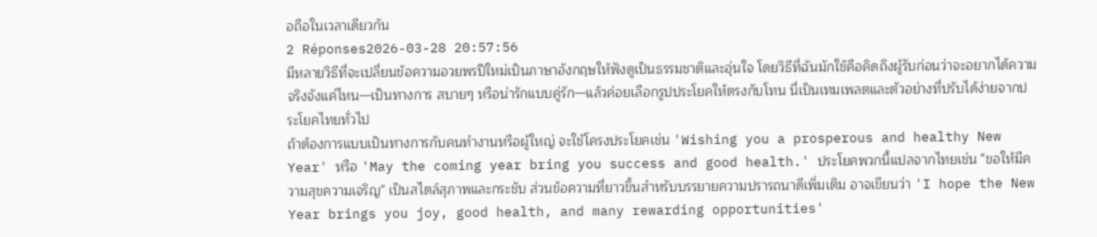อถือในเวลาเดียวกัน
2 Réponses2026-03-28 20:57:56
มีหลายวิธีที่จะเปลี่ยนข้อความอวยพรปีใหม่เป็นภาษาอังกฤษให้ฟังดูเป็นธรรมชาติและอุ่นใจ โดยวิธีที่ฉันมักใช้คือคิดถึงผู้รับก่อนว่าจะอยากได้ความจริงจังแค่ไหน—เป็นทางการ สบายๆ หรือน่ารักแบบคู่รัก—แล้วค่อยเลือกรูปประโยคให้ตรงกับโทน นี่เป็นเทมเพลตและตัวอย่างที่ปรับได้ง่ายจากประโยคไทยทั่วไป
ถ้าต้องการแบบเป็นทางการกับคนทำงานหรือผู้ใหญ่ จะใช้โครงประโยคเช่น 'Wishing you a prosperous and healthy New Year' หรือ 'May the coming year bring you success and good health.' ประโยคพวกนี้แปลจากไทยเช่น "ขอให้มีความสุขความเจริญ" เป็นสไตล์สุภาพและกระชับ ส่วนข้อความที่ยาวขึ้นสำหรับบรรยายความปรารถนาดีเพิ่มเติม อาจเขียนว่า 'I hope the New Year brings you joy, good health, and many rewarding opportunities'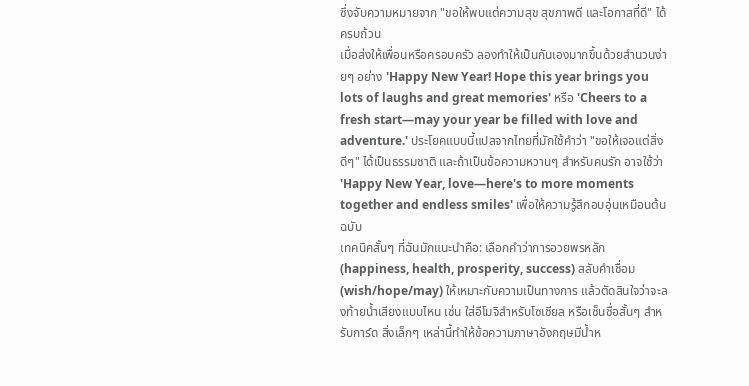ซึ่งจับความหมายจาก "ขอให้พบแต่ความสุข สุขภาพดี และโอกาสที่ดี" ได้ครบถ้วน
เมื่อส่งให้เพื่อนหรือครอบครัว ลองทำให้เป็นกันเองมากขึ้นด้วยสำนวนง่ายๆ อย่าง 'Happy New Year! Hope this year brings you lots of laughs and great memories' หรือ 'Cheers to a fresh start—may your year be filled with love and adventure.' ประโยคแบบนี้แปลจากไทยที่มักใช้คำว่า "ขอให้เจอแต่สิ่งดีๆ" ได้เป็นธรรมชาติ และถ้าเป็นข้อความหวานๆ สำหรับคนรัก อาจใช้ว่า 'Happy New Year, love—here's to more moments together and endless smiles' เพื่อให้ความรู้สึกอบอุ่นเหมือนต้นฉบับ
เทคนิคสั้นๆ ที่ฉันมักแนะนำคือ: เลือกคำว่าการอวยพรหลัก (happiness, health, prosperity, success) สลับคำเชื่อม (wish/hope/may) ให้เหมาะกับความเป็นทางการ แล้วตัดสินใจว่าจะลงท้ายน้ำเสียงแบบไหน เช่น ใส่อีโมจิสำหรับโซเชียล หรือเซ็นชื่อสั้นๆ สำหรับการ์ด สิ่งเล็กๆ เหล่านี้ทำให้ข้อความภาษาอังกฤษมีน้ำห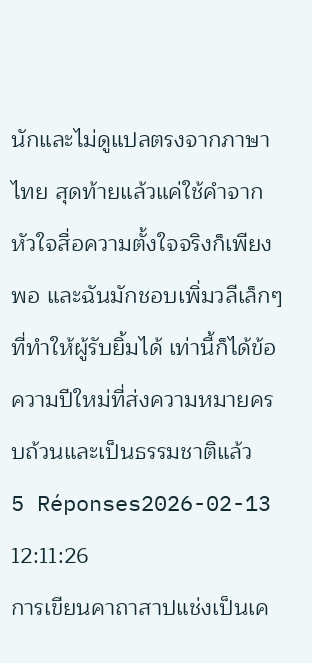นักและไม่ดูแปลตรงจากภาษาไทย สุดท้ายแล้วแค่ใช้คำจากหัวใจสื่อความตั้งใจจริงก็เพียงพอ และฉันมักชอบเพิ่มวลีเล็กๆ ที่ทำให้ผู้รับยิ้มได้ เท่านี้ก็ได้ข้อความปีใหม่ที่ส่งความหมายครบถ้วนและเป็นธรรมชาติแล้ว
5 Réponses2026-02-13 12:11:26
การเขียนคาถาสาปแช่งเป็นเค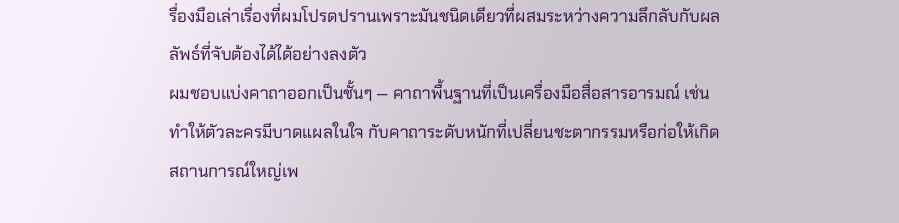รื่องมือเล่าเรื่องที่ผมโปรดปรานเพราะมันชนิดเดียวที่ผสมระหว่างความลึกลับกับผลลัพธ์ที่จับต้องได้ได้อย่างลงตัว
ผมชอบแบ่งคาถาออกเป็นชั้นๆ — คาถาพื้นฐานที่เป็นเครื่องมือสื่อสารอารมณ์ เช่น ทำให้ตัวละครมีบาดแผลในใจ กับคาถาระดับหนักที่เปลี่ยนชะตากรรมหรือก่อให้เกิดสถานการณ์ใหญ่เพ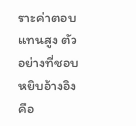ราะค่าตอบแทนสูง ตัวอย่างที่ชอบหยิบอ้างอิงคือ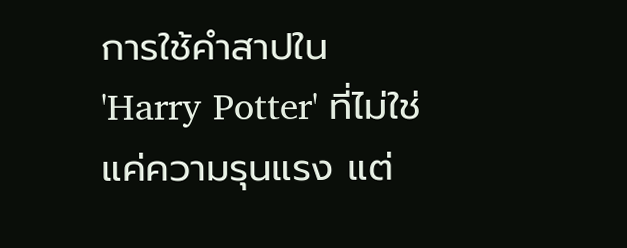การใช้คำสาปใน 'Harry Potter' ที่ไม่ใช่แค่ความรุนแรง แต่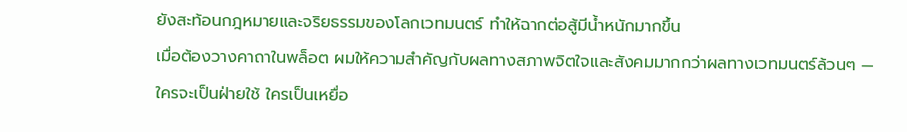ยังสะท้อนกฎหมายและจริยธรรมของโลกเวทมนตร์ ทำให้ฉากต่อสู้มีน้ำหนักมากขึ้น
เมื่อต้องวางคาถาในพล็อต ผมให้ความสำคัญกับผลทางสภาพจิตใจและสังคมมากกว่าผลทางเวทมนตร์ล้วนๆ — ใครจะเป็นฝ่ายใช้ ใครเป็นเหยื่อ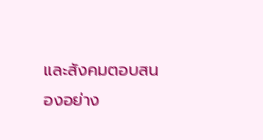และสังคมตอบสนองอย่าง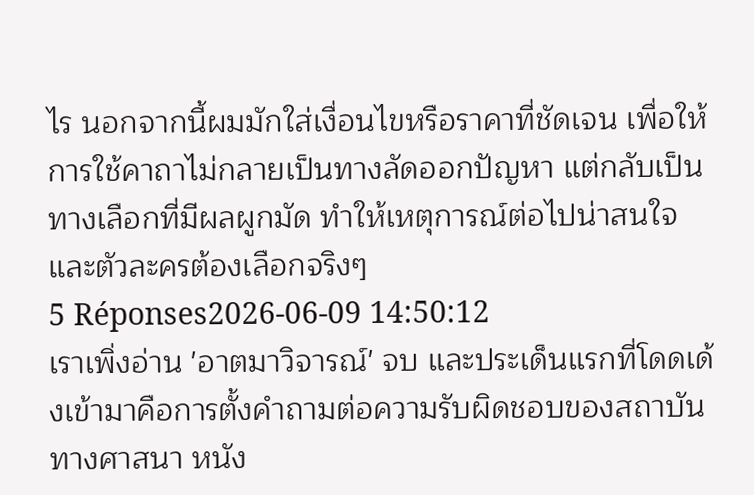ไร นอกจากนี้ผมมักใส่เงื่อนไขหรือราคาที่ชัดเจน เพื่อให้การใช้คาถาไม่กลายเป็นทางลัดออกปัญหา แต่กลับเป็นทางเลือกที่มีผลผูกมัด ทำให้เหตุการณ์ต่อไปน่าสนใจและตัวละครต้องเลือกจริงๆ
5 Réponses2026-06-09 14:50:12
เราเพิ่งอ่าน 'อาตมาวิจารณ์' จบ และประเด็นแรกที่โดดเด้งเข้ามาคือการตั้งคำถามต่อความรับผิดชอบของสถาบันทางศาสนา หนัง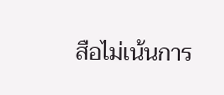สือไม่เน้นการ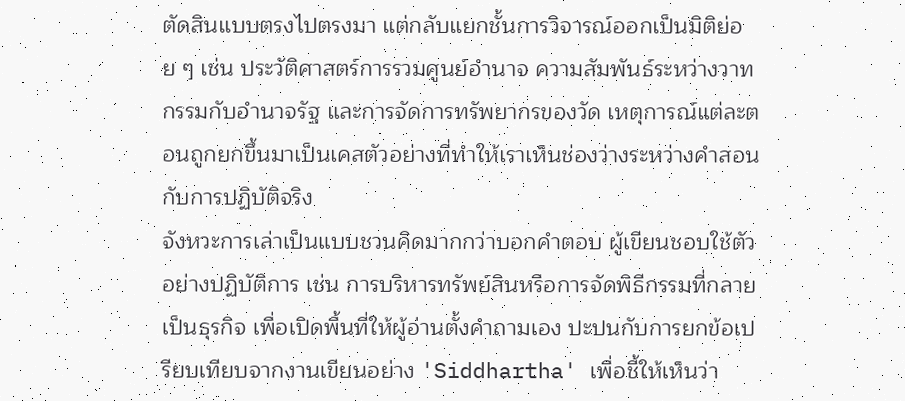ตัดสินแบบตรงไปตรงมา แต่กลับแยกชั้นการวิจารณ์ออกเป็นมิติย่อย ๆ เช่น ประวัติศาสตร์การรวมศูนย์อำนาจ ความสัมพันธ์ระหว่างวาทกรรมกับอำนาจรัฐ และการจัดการทรัพยากรของวัด เหตุการณ์แต่ละตอนถูกยกขึ้นมาเป็นเคสตัวอย่างที่ทำให้เราเห็นช่องว่างระหว่างคำสอนกับการปฏิบัติจริง
จังหวะการเล่าเป็นแบบชวนคิดมากกว่าบอกคำตอบ ผู้เขียนชอบใช้ตัวอย่างปฏิบัติการ เช่น การบริหารทรัพย์สินหรือการจัดพิธีกรรมที่กลายเป็นธุรกิจ เพื่อเปิดพื้นที่ให้ผู้อ่านตั้งคำถามเอง ปะปนกับการยกข้อเปรียบเทียบจากงานเขียนอย่าง 'Siddhartha' เพื่อชี้ให้เห็นว่า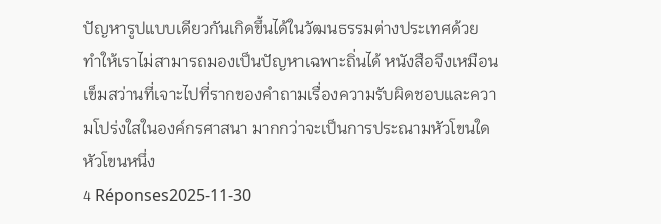ปัญหารูปแบบเดียวกันเกิดขึ้นได้ในวัฒนธรรมต่างประเทศด้วย ทำให้เราไม่สามารถมองเป็นปัญหาเฉพาะถิ่นได้ หนังสือจึงเหมือนเข็มสว่านที่เจาะไปที่รากของคำถามเรื่องความรับผิดชอบและความโปร่งใสในองค์กรศาสนา มากกว่าจะเป็นการประณามหัวโขนใดหัวโขนหนึ่ง
4 Réponses2025-11-30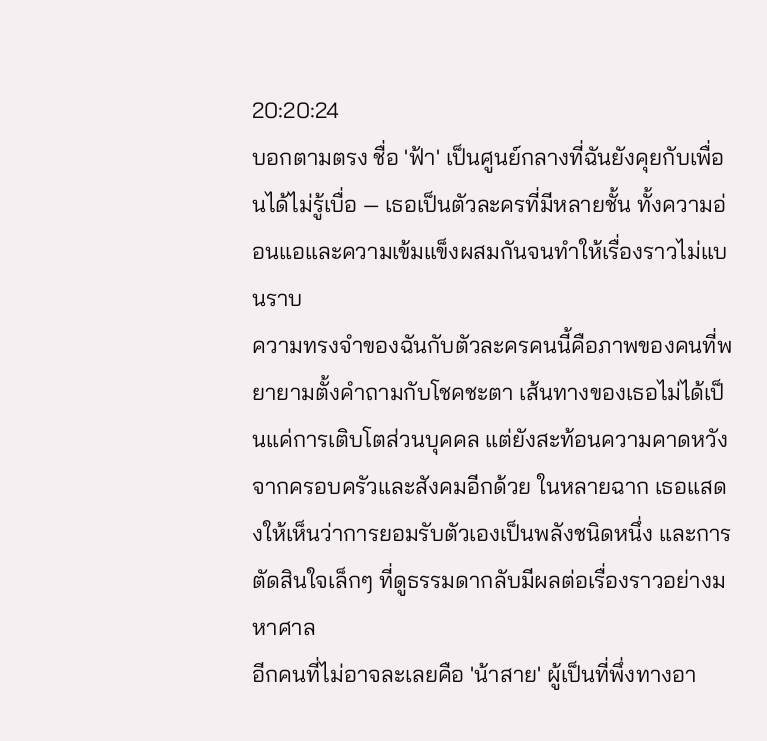20:20:24
บอกตามตรง ชื่อ 'ฟ้า' เป็นศูนย์กลางที่ฉันยังคุยกับเพื่อนได้ไม่รู้เบื่อ — เธอเป็นตัวละครที่มีหลายชั้น ทั้งความอ่อนแอและความเข้มแข็งผสมกันจนทำให้เรื่องราวไม่แบนราบ
ความทรงจำของฉันกับตัวละครคนนี้คือภาพของคนที่พยายามตั้งคำถามกับโชคชะตา เส้นทางของเธอไม่ได้เป็นแค่การเติบโตส่วนบุคคล แต่ยังสะท้อนความคาดหวังจากครอบครัวและสังคมอีกด้วย ในหลายฉาก เธอแสดงให้เห็นว่าการยอมรับตัวเองเป็นพลังชนิดหนึ่ง และการตัดสินใจเล็กๆ ที่ดูธรรมดากลับมีผลต่อเรื่องราวอย่างมหาศาล
อีกคนที่ไม่อาจละเลยคือ 'น้าสาย' ผู้เป็นที่พึ่งทางอา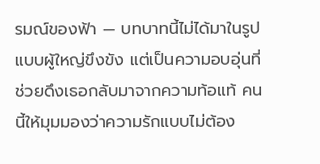รมณ์ของฟ้า — บทบาทนี้ไม่ได้มาในรูปแบบผู้ใหญ่ขึงขัง แต่เป็นความอบอุ่นที่ช่วยดึงเธอกลับมาจากความท้อแท้ คนนี้ให้มุมมองว่าความรักแบบไม่ต้อง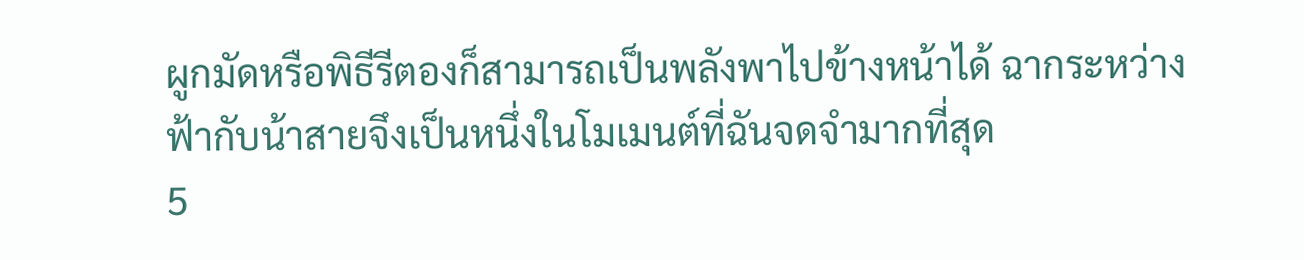ผูกมัดหรือพิธีรีตองก็สามารถเป็นพลังพาไปข้างหน้าได้ ฉากระหว่างฟ้ากับน้าสายจึงเป็นหนึ่งในโมเมนต์ที่ฉันจดจำมากที่สุด
5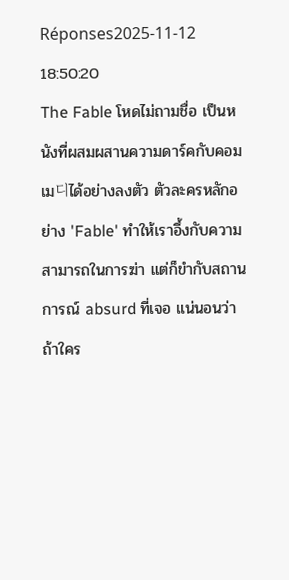Réponses2025-11-12 18:50:20
The Fable โหดไม่ถามชื่อ เป็นหนังที่ผสมผสานความดาร์คกับคอมเม디ได้อย่างลงตัว ตัวละครหลักอย่าง 'Fable' ทำให้เราอึ้งกับความสามารถในการฆ่า แต่ก็ขำกับสถานการณ์ absurd ที่เจอ แน่นอนว่าถ้าใคร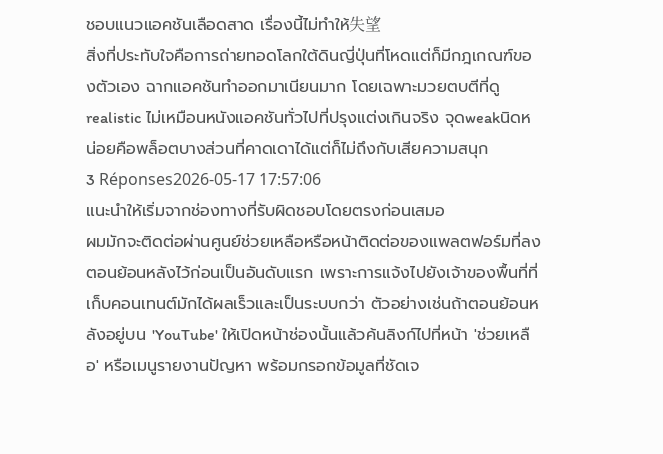ชอบแนวแอคชันเลือดสาด เรื่องนี้ไม่ทำให้失望
สิ่งที่ประทับใจคือการถ่ายทอดโลกใต้ดินญี่ปุ่นที่โหดแต่ก็มีกฎเกณฑ์ของตัวเอง ฉากแอคชันทำออกมาเนียนมาก โดยเฉพาะมวยตบตีที่ดูrealistic ไม่เหมือนหนังแอคชันทั่วไปที่ปรุงแต่งเกินจริง จุดweakนิดหน่อยคือพล็อตบางส่วนที่คาดเดาได้แต่ก็ไม่ถึงกับเสียความสนุก
3 Réponses2026-05-17 17:57:06
แนะนำให้เริ่มจากช่องทางที่รับผิดชอบโดยตรงก่อนเสมอ
ผมมักจะติดต่อผ่านศูนย์ช่วยเหลือหรือหน้าติดต่อของแพลตฟอร์มที่ลงตอนย้อนหลังไว้ก่อนเป็นอันดับแรก เพราะการแจ้งไปยังเจ้าของพื้นที่ที่เก็บคอนเทนต์มักได้ผลเร็วและเป็นระบบกว่า ตัวอย่างเช่นถ้าตอนย้อนหลังอยู่บน 'YouTube' ให้เปิดหน้าช่องนั้นแล้วค้นลิงก์ไปที่หน้า 'ช่วยเหลือ' หรือเมนูรายงานปัญหา พร้อมกรอกข้อมูลที่ชัดเจ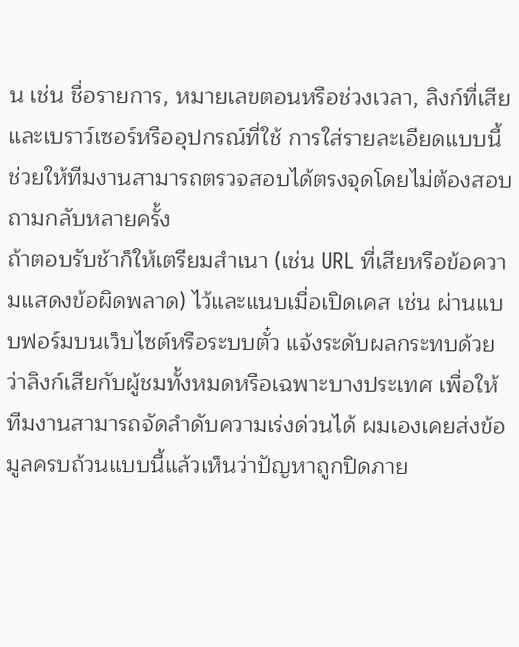น เช่น ชื่อรายการ, หมายเลขตอนหรือช่วงเวลา, ลิงก์ที่เสีย และเบราว์เซอร์หรืออุปกรณ์ที่ใช้ การใส่รายละเอียดแบบนี้ช่วยให้ทีมงานสามารถตรวจสอบได้ตรงจุดโดยไม่ต้องสอบถามกลับหลายครั้ง
ถ้าตอบรับช้าก็ให้เตรียมสำเนา (เช่น URL ที่เสียหรือข้อความแสดงข้อผิดพลาด) ไว้และแนบเมื่อเปิดเคส เช่น ผ่านแบบฟอร์มบนเว็บไซต์หรือระบบตั๋ว แจ้งระดับผลกระทบด้วยว่าลิงก์เสียกับผู้ชมทั้งหมดหรือเฉพาะบางประเทศ เพื่อให้ทีมงานสามารถจัดลำดับความเร่งด่วนได้ ผมเองเคยส่งข้อมูลครบถ้วนแบบนี้แล้วเห็นว่าปัญหาถูกปิดภาย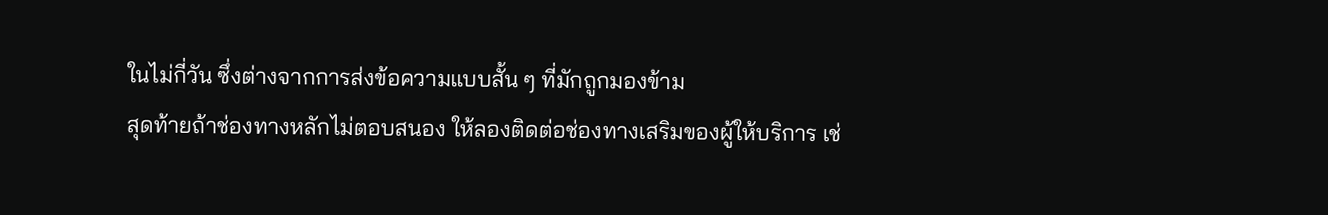ในไม่กี่วัน ซึ่งต่างจากการส่งข้อความแบบสั้น ๆ ที่มักถูกมองข้าม
สุดท้ายถ้าช่องทางหลักไม่ตอบสนอง ให้ลองติดต่อช่องทางเสริมของผู้ให้บริการ เช่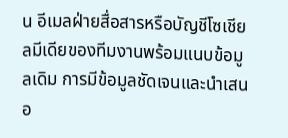น อีเมลฝ่ายสื่อสารหรือบัญชีโซเชียลมีเดียของทีมงานพร้อมแนบข้อมูลเดิม การมีข้อมูลชัดเจนและนำเสนอ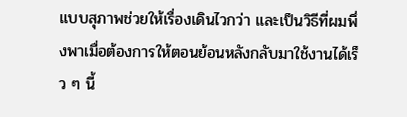แบบสุภาพช่วยให้เรื่องเดินไวกว่า และเป็นวิธีที่ผมพึ่งพาเมื่อต้องการให้ตอนย้อนหลังกลับมาใช้งานได้เร็ว ๆ นี้